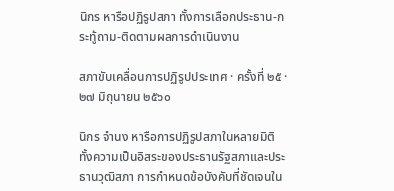นิกร หารือปฏิรูปสภา ทั้งการเลือกประธาน-กระทู้ถาม-ติดตามผลการดำเนินงาน

สภาขับเคลื่อนการปฏิรูปประเทศ · ครั้งที่ ๒๕ · ๒๗ มิถุนายน ๒๕๖๐

นิกร จำนง หารือการปฏิรูปสภาในหลายมิติ ทั้งความเป็นอิสระของประธานรัฐสภาและประธานวุฒิสภา การกำหนดข้อบังคับที่ชัดเจนใน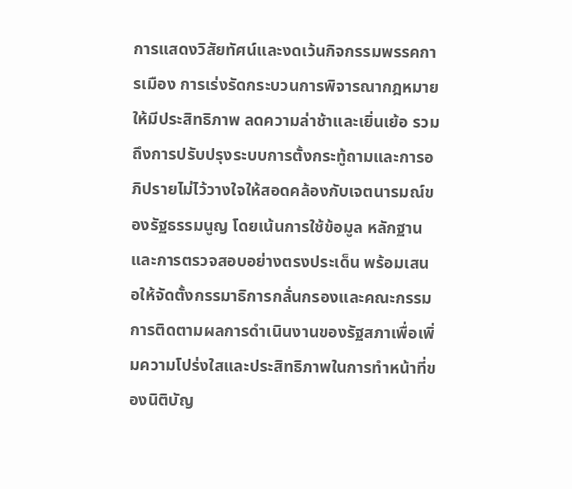การแสดงวิสัยทัศน์และงดเว้นกิจกรรมพรรคการเมือง การเร่งรัดกระบวนการพิจารณากฎหมายให้มีประสิทธิภาพ ลดความล่าช้าและเยิ่นเย้อ รวมถึงการปรับปรุงระบบการตั้งกระทู้ถามและการอภิปรายไม่ไว้วางใจให้สอดคล้องกับเจตนารมณ์ของรัฐธรรมนูญ โดยเน้นการใช้ข้อมูล หลักฐาน และการตรวจสอบอย่างตรงประเด็น พร้อมเสนอให้จัดตั้งกรรมาธิการกลั่นกรองและคณะกรรมการติดตามผลการดำเนินงานของรัฐสภาเพื่อเพิ่มความโปร่งใสและประสิทธิภาพในการทำหน้าที่ของนิติบัญ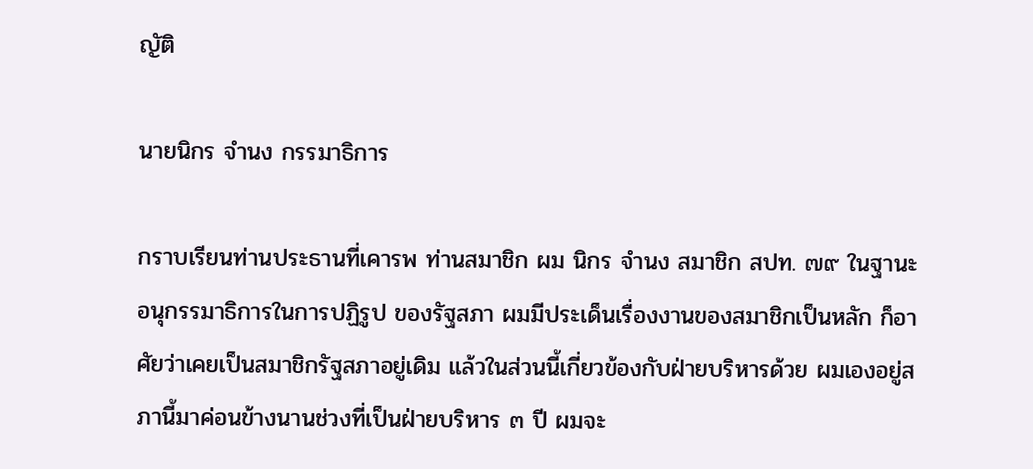ญัติ

นายนิกร จำนง กรรมาธิการ

กราบเรียนท่านประธานที่เคารพ ท่านสมาชิก ผม นิกร จำนง สมาชิก สปท. ๗๙ ในฐานะอนุกรรมาธิการในการปฏิรูป ของรัฐสภา ผมมีประเด็นเรื่องงานของสมาชิกเป็นหลัก ก็อาศัยว่าเคยเป็นสมาชิกรัฐสภาอยู่เดิม แล้วในส่วนนี้เกี่ยวข้องกับฝ่ายบริหารด้วย ผมเองอยู่สภานี้มาค่อนข้างนานช่วงที่เป็นฝ่ายบริหาร ๓ ปี ผมจะ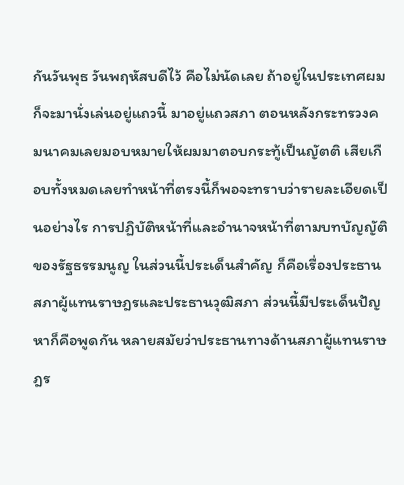กันวันพุธ วันพฤหัสบดีไว้ คือไม่นัดเลย ถ้าอยู่ในประเทศผมก็จะมานั่งเล่นอยู่แถวนี้ มาอยู่แถวสภา ตอนหลังกระทรวงคมนาคมเลยมอบหมายให้ผมมาตอบกระทู้เป็นญัตติ เสียเกือบทั้งหมดเลยทำหน้าที่ตรงนี้ก็พอจะทราบว่ารายละเอียดเป็นอย่างไร การปฏิบัติหน้าที่และอำนาจหน้าที่ตามบทบัญญัติของรัฐธรรมนูญ ในส่วนนี้ประเด็นสำคัญ ก็คือเรื่องประธานสภาผู้แทนราษฎรและประธานวุฒิสภา ส่วนนี้มีประเด็นปัญหาก็คือพูดกัน หลายสมัยว่าประธานทางด้านสภาผู้แทนราษฎร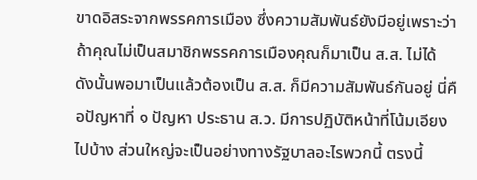ขาดอิสระจากพรรคการเมือง ซึ่งความสัมพันธ์ยังมีอยู่เพราะว่าถ้าคุณไม่เป็นสมาชิกพรรคการเมืองคุณก็มาเป็น ส.ส. ไม่ได้ ดังนั้นพอมาเป็นแล้วต้องเป็น ส.ส. ก็มีความสัมพันธ์กันอยู่ นี่คือปัญหาที่ ๑ ปัญหา ประธาน ส.ว. มีการปฏิบัติหน้าที่โน้มเอียงไปบ้าง ส่วนใหญ่จะเป็นอย่างทางรัฐบาลอะไรพวกนี้ ตรงนี้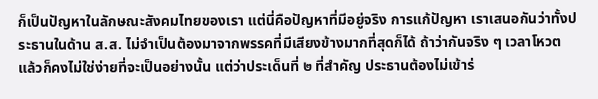ก็เป็นปัญหาในลักษณะสังคมไทยของเรา แต่นี่คือปัญหาที่มีอยู่จริง การแก้ปัญหา เราเสนอกันว่าทั้งประธานในด้าน ส.ส. ไม่จำเป็นต้องมาจากพรรคที่มีเสียงข้างมากที่สุดก็ได้ ถ้าว่ากันจริง ๆ เวลาโหวตแล้วก็คงไม่ใช่ง่ายที่จะเป็นอย่างนั้น แต่ว่าประเด็นที่ ๒ ที่สำคัญ ประธานต้องไม่เข้าร่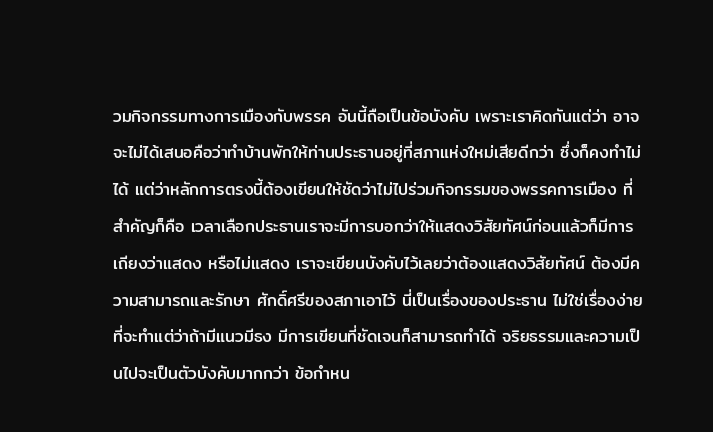วมกิจกรรมทางการเมืองกับพรรค อันนี้ถือเป็นข้อบังคับ เพราะเราคิดกันแต่ว่า อาจจะไม่ได้เสนอคือว่าทำบ้านพักให้ท่านประธานอยู่ที่สภาแห่งใหม่เสียดีกว่า ซึ่งก็คงทำไม่ได้ แต่ว่าหลักการตรงนี้ต้องเขียนให้ชัดว่าไม่ไปร่วมกิจกรรมของพรรคการเมือง ที่สำคัญก็คือ เวลาเลือกประธานเราจะมีการบอกว่าให้แสดงวิสัยทัศน์ก่อนแล้วก็มีการเถียงว่าแสดง หรือไม่แสดง เราจะเขียนบังคับไว้เลยว่าต้องแสดงวิสัยทัศน์ ต้องมีความสามารถและรักษา ศักดิ์ศรีของสภาเอาไว้ นี่เป็นเรื่องของประธาน ไม่ใช่เรื่องง่ายที่จะทำแต่ว่าถ้ามีแนวมีธง มีการเขียนที่ชัดเจนก็สามารถทำได้ จริยธรรมและความเป็นไปจะเป็นตัวบังคับมากกว่า ข้อกำหน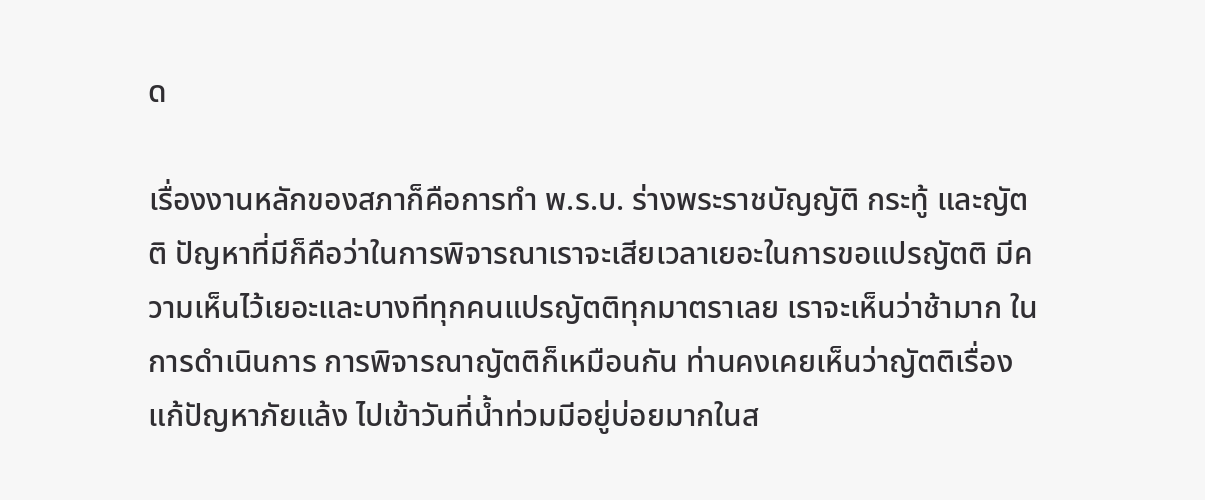ด

เรื่องงานหลักของสภาก็คือการทำ พ.ร.บ. ร่างพระราชบัญญัติ กระทู้ และญัตติ ปัญหาที่มีก็คือว่าในการพิจารณาเราจะเสียเวลาเยอะในการขอแปรญัตติ มีความเห็นไว้เยอะและบางทีทุกคนแปรญัตติทุกมาตราเลย เราจะเห็นว่าช้ามาก ในการดำเนินการ การพิจารณาญัตติก็เหมือนกัน ท่านคงเคยเห็นว่าญัตติเรื่องแก้ปัญหาภัยแล้ง ไปเข้าวันที่น้ำท่วมมีอยู่บ่อยมากในส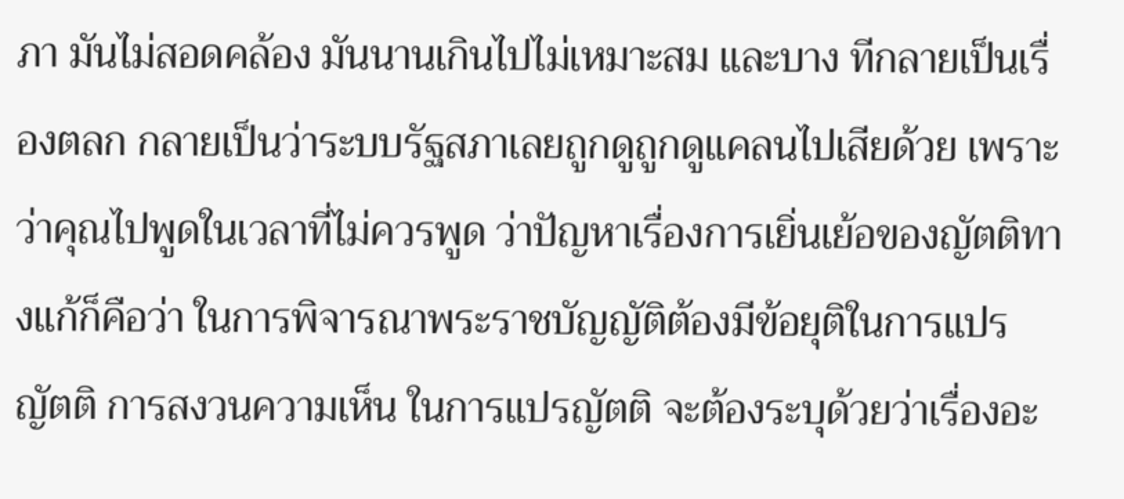ภา มันไม่สอดคล้อง มันนานเกินไปไม่เหมาะสม และบาง ทีกลายเป็นเรื่องตลก กลายเป็นว่าระบบรัฐสภาเลยถูกดูถูกดูแคลนไปเสียด้วย เพราะว่าคุณไปพูดในเวลาที่ไม่ควรพูด ว่าปัญหาเรื่องการเยิ่นเย้อของญัตติทางแก้ก็คือว่า ในการพิจารณาพระราชบัญญัติต้องมีข้อยุติในการแปรญัตติ การสงวนความเห็น ในการแปรญัตติ จะต้องระบุด้วยว่าเรื่องอะ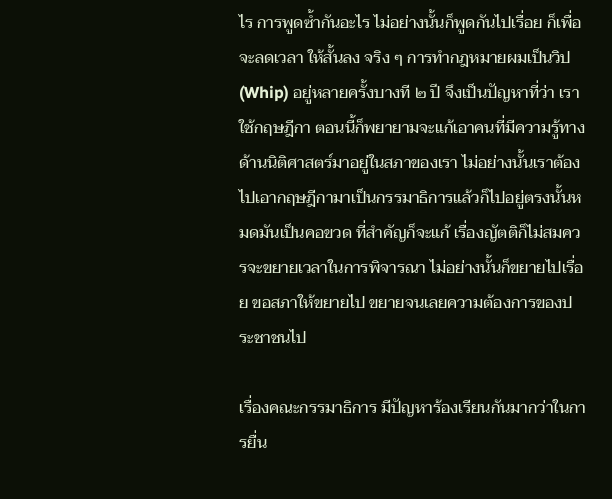ไร การพูดซ้ำกันอะไร ไม่อย่างนั้นก็พูดกันไปเรื่อย ก็เพื่อจะลดเวลา ให้สั้นลง จริง ๆ การทำกฎหมายผมเป็นวิป (Whip) อยู่หลายครั้งบางที ๒ ปี จึงเป็นปัญหาที่ว่า เราใช้กฤษฎีกา ตอนนี้ก็พยายามจะแก้เอาคนที่มีความรู้ทางด้านนิติศาสตร์มาอยู่ในสภาของเรา ไม่อย่างนั้นเราต้องไปเอากฤษฎีกามาเป็นกรรมาธิการแล้วก็ไปอยู่ตรงนั้นหมดมันเป็นคอขวด ที่สำคัญก็จะแก้ เรื่องญัตติก็ไม่สมควรจะขยายเวลาในการพิจารณา ไม่อย่างนั้นก็ขยายไปเรื่อย ขอสภาให้ขยายไป ขยายจนเลยความต้องการของประชาชนไป

เรื่องคณะกรรมาธิการ มีปัญหาร้องเรียนกันมากว่าในการยื่น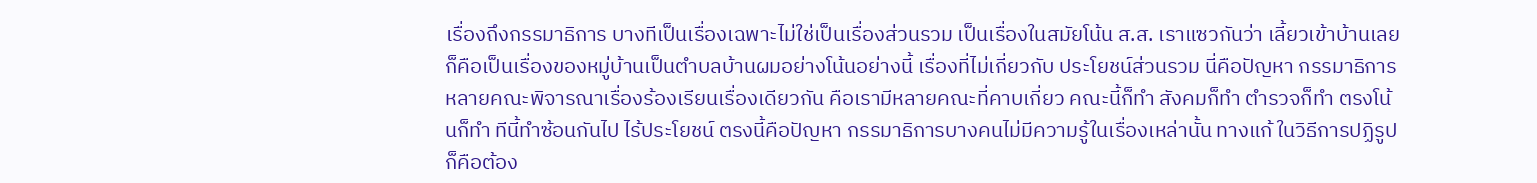เรื่องถึงกรรมาธิการ บางทีเป็นเรื่องเฉพาะไม่ใช่เป็นเรื่องส่วนรวม เป็นเรื่องในสมัยโน้น ส.ส. เราแซวกันว่า เลี้ยวเข้าบ้านเลย ก็คือเป็นเรื่องของหมู่บ้านเป็นตำบลบ้านผมอย่างโน้นอย่างนี้ เรื่องที่ไม่เกี่ยวกับ ประโยชน์ส่วนรวม นี่คือปัญหา กรรมาธิการหลายคณะพิจารณาเรื่องร้องเรียนเรื่องเดียวกัน คือเรามีหลายคณะที่คาบเกี่ยว คณะนี้ก็ทำ สังคมก็ทำ ตำรวจก็ทำ ตรงโน้นก็ทำ ทีนี้ทำซ้อนกันไป ไร้ประโยชน์ ตรงนี้คือปัญหา กรรมาธิการบางคนไม่มีความรู้ในเรื่องเหล่านั้น ทางแก้ ในวิธีการปฏิรูปก็คือต้อง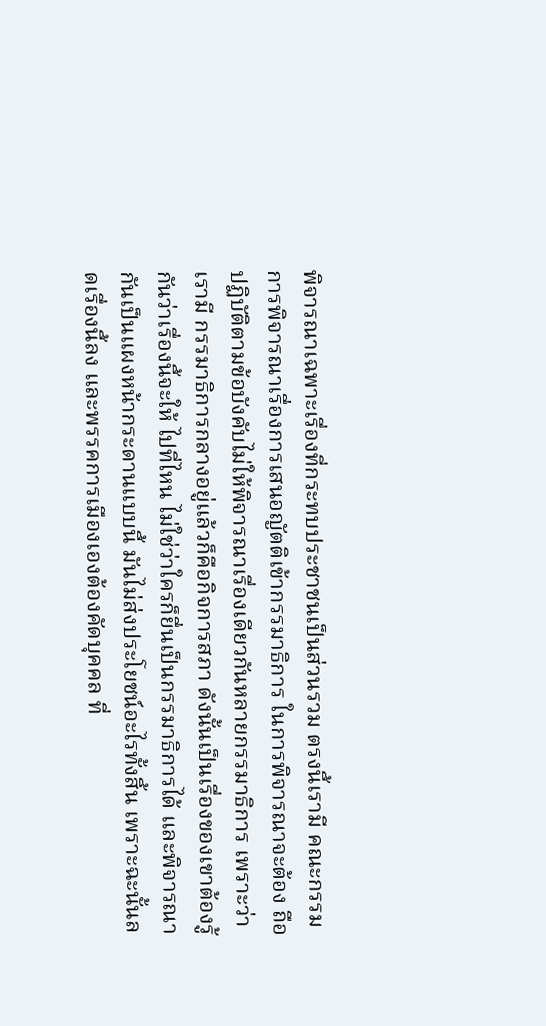พิจารณาเฉพาะเรื่องที่กระทบประชาชนเป็นส่วนรวม ตรงนี้เรามี คณะกรรมการพิจารณาเรื่องการเสนอญัตติเข้ากรรมาธิการ ในการพิจารณาจะต้อง ถือปฏิบัติตามข้อบังคับไม่ให้พิจารณาเรื่องเดียวกันหลายกรรมาธิการ เพราะว่าเรามี กรรมาธิการกลางอยู่แล้วก็คือกิจการสภา ดังนั้นเป็นเรื่องของเขาต้องรู้กันว่าเรื่องนี้จะให้ ไปที่ไหน ไม่ใช่ว่าใครก็ยื่นเป็นกรรมาธิการได้ และพิจารณากันเป็นแผงหน้ากระดานแบบนี้ มันไม่ส่งประโยชน์อะไรทั้งสิ้น เพราะฉะนั้นลดเรื่องนี้ลง และพรรคการเมืองเองต้องคัดบุคคล ที่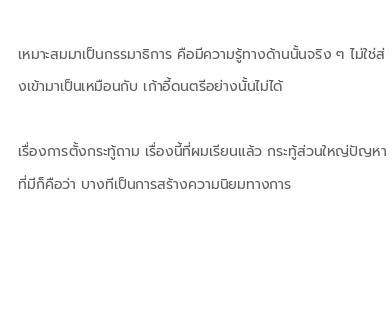เหมาะสมมาเป็นกรรมาธิการ คือมีความรู้ทางด้านนั้นจริง ๆ ไม่ใช่ส่งเข้ามาเป็นเหมือนกับ เก้าอี้ดนตรีอย่างนั้นไม่ได้

เรื่องการตั้งกระทู้ถาม เรื่องนี้ที่ผมเรียนแล้ว กระทู้ส่วนใหญ่ปัญหาที่มีก็คือว่า บางทีเป็นการสร้างความนิยมทางการ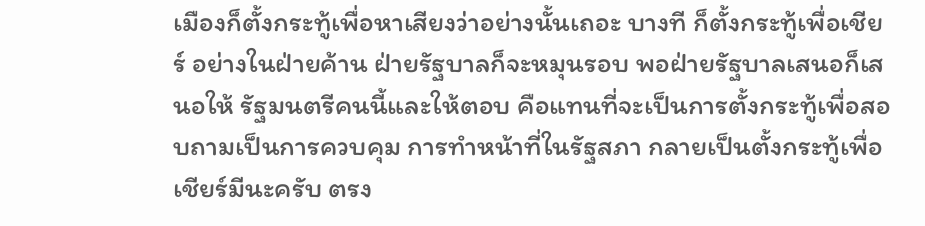เมืองก็ตั้งกระทู้เพื่อหาเสียงว่าอย่างนั้นเถอะ บางที ก็ตั้งกระทู้เพื่อเชียร์ อย่างในฝ่ายค้าน ฝ่ายรัฐบาลก็จะหมุนรอบ พอฝ่ายรัฐบาลเสนอก็เสนอให้ รัฐมนตรีคนนี้และให้ตอบ คือแทนที่จะเป็นการตั้งกระทู้เพื่อสอบถามเป็นการควบคุม การทำหน้าที่ในรัฐสภา กลายเป็นตั้งกระทู้เพื่อเชียร์มีนะครับ ตรง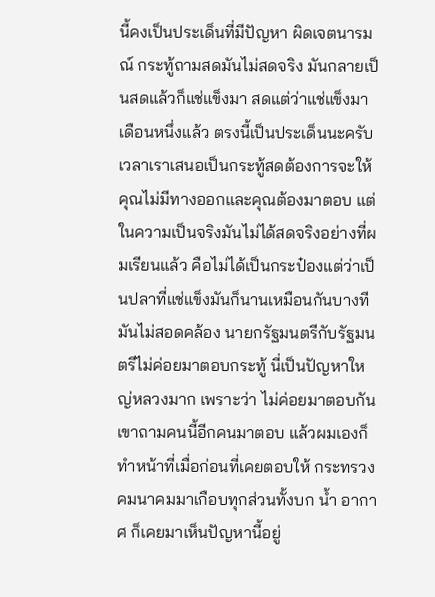นี้คงเป็นประเด็นที่มีปัญหา ผิดเจตนารมณ์ กระทู้ถามสดมันไม่สดจริง มันกลายเป็นสดแล้วก็แช่แข็งมา สดแต่ว่าแช่แข็งมา เดือนหนึ่งแล้ว ตรงนี้เป็นประเด็นนะครับ เวลาเราเสนอเป็นกระทู้สดต้องการจะให้ คุณไม่มีทางออกและคุณต้องมาตอบ แต่ในความเป็นจริงมันไม่ได้สดจริงอย่างที่ผมเรียนแล้ว คือไม่ได้เป็นกระป๋องแต่ว่าเป็นปลาที่แช่แข็งมันก็นานเหมือนกันบางทีมันไม่สอดคล้อง นายกรัฐมนตรีกับรัฐมนตรีไม่ค่อยมาตอบกระทู้ นี่เป็นปัญหาใหญ่หลวงมาก เพราะว่า ไม่ค่อยมาตอบกัน เขาถามคนนี้อีกคนมาตอบ แล้วผมเองก็ทำหน้าที่เมื่อก่อนที่เคยตอบให้ กระทรวงคมนาคมมาเกือบทุกส่วนทั้งบก น้ำ อากาศ ก็เคยมาเห็นปัญหานี้อยู่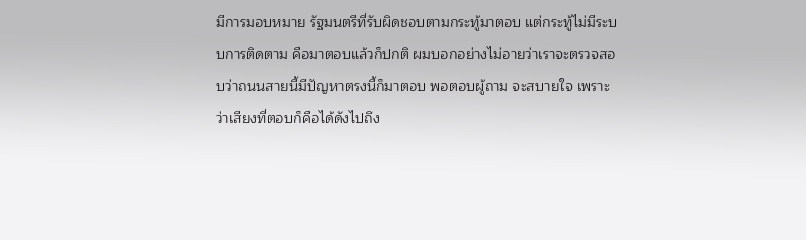มีการมอบหมาย รัฐมนตรีที่รับผิดชอบตามกระทู้มาตอบ แต่กระทู้ไม่มีระบบการติดตาม คือมาตอบแล้วก็ปกติ ผมบอกอย่างไม่อายว่าเราจะตรวจสอบว่าถนนสายนี้มีปัญหาตรงนี้ก็มาตอบ พอตอบผู้ถาม จะสบายใจ เพราะว่าเสียงที่ตอบก็คือได้ดังไปถึง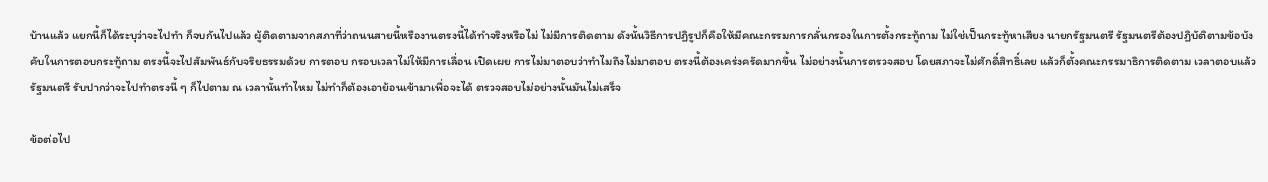บ้านแล้ว แยกนี้ก็ได้ระบุว่าจะไปทำ ก็จบกันไปแล้ว ผู้ติดตามจากสภาที่ว่าถนนสายนี้หรืองานตรงนี้ได้ทำจริงหรือไม่ ไม่มีการติดตาม ดังนั้นวิธีการปฏิรูปก็คือให้มีคณะกรรมการกลั่นกรองในการตั้งกระทู้ถาม ไม่ใช่เป็นกระทู้หาเสียง นายกรัฐมนตรี รัฐมนตรีต้องปฏิบัติตามข้อบังคับในการตอบกระทู้ถาม ตรงนี้จะไปสัมพันธ์กับจริยธรรมด้วย การตอบ กรอบเวลาไม่ให้มีการเลื่อน เปิดเผย การไม่มาตอบว่าทำไมถึงไม่มาตอบ ตรงนี้ต้องเคร่งครัดมากขึ้น ไม่อย่างนั้นการตรวจสอบ โดยสภาจะไม่ศักดิ์สิทธิ์เลย แล้วก็ตั้งคณะกรรมาธิการติดตาม เวลาตอบแล้วรัฐมนตรี รับปากว่าจะไปทำตรงนี้ ๆ ก็ไปตาม ณ เวลานั้นทำไหม ไม่ทำก็ต้องเอาย้อนเข้ามาเพื่อจะได้ ตรวจสอบไม่อย่างนั้นมันไม่เสร็จ

ข้อต่อไป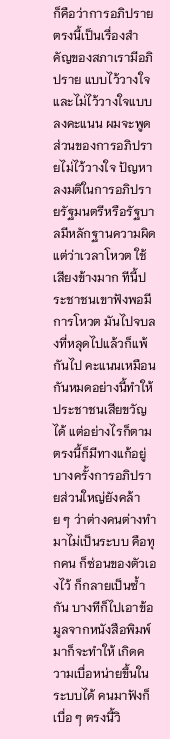ก็คือว่าการอภิปราย ตรงนี้เป็นเรื่องสำคัญของสภาเรามีอภิปราย แบบไว้วางใจและไม่ไว้วางใจแบบลงคะแนน ผมจะพูดส่วนของการอภิปรายไม่ไว้วางใจ ปัญหาลงมติในการอภิปรายรัฐมนตรีหรือรัฐบาลมีหลักฐานความผิด แต่ว่าเวลาโหวต ใช้เสียงข้างมาก ทีนี้ประชาชนเขาฟังพอมีการโหวต มันไปจบลงที่หลุดไปแล้วก็แพ้กันไป คะแนนเหมือนกันหมดอย่างนี้ทำให้ประชาชนเสียขวัญได้ แต่อย่างไรก็ตามตรงนี้ก็มีทางแก้อยู่ บางครั้งการอภิปรายส่วนใหญ่ยังคล้าย ๆ ว่าต่างคนต่างทำมาไม่เป็นระบบ คือทุกคน ก็ซ่อนของตัวเองไว้ ก็กลายเป็นซ้ำกัน บางทีก็ไปเอาข้อมูลจากหนังสือพิมพ์มาก็จะทำให้ เกิดความเบื่อหน่ายขึ้นในระบบได้ คนมาฟังก็เบื่อ ๆ ตรงนี้วิ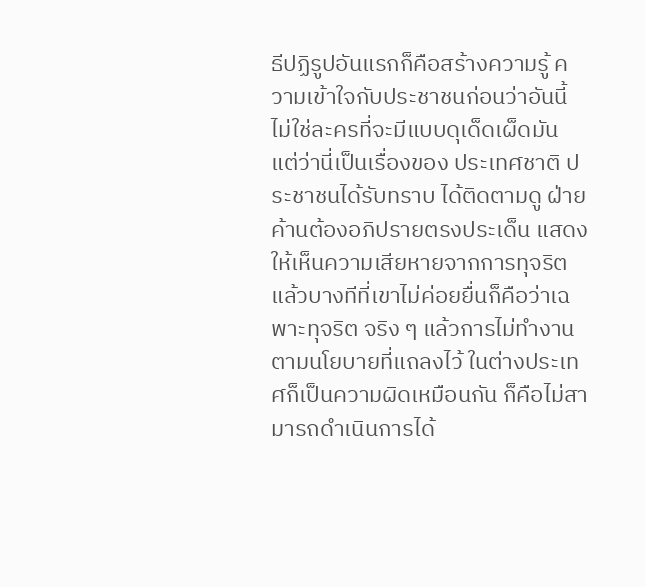ธีปฏิรูปอันแรกก็คือสร้างความรู้ ความเข้าใจกับประชาชนก่อนว่าอันนี้ไม่ใช่ละครที่จะมีแบบดุเด็ดเผ็ดมัน แต่ว่านี่เป็นเรื่องของ ประเทศชาติ ประชาชนได้รับทราบ ได้ติดตามดู ฝ่ายค้านต้องอภิปรายตรงประเด็น แสดงให้เห็นความเสียหายจากการทุจริต แล้วบางทีที่เขาไม่ค่อยยื่นก็คือว่าเฉพาะทุจริต จริง ๆ แล้วการไม่ทำงานตามนโยบายที่แถลงไว้ ในต่างประเทศก็เป็นความผิดเหมือนกัน ก็คือไม่สามารถดำเนินการได้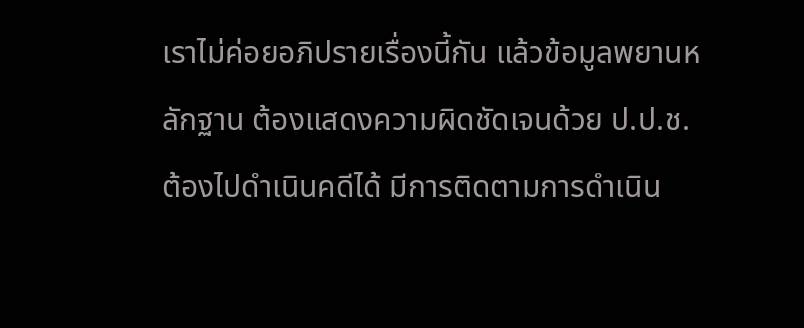เราไม่ค่อยอภิปรายเรื่องนี้กัน แล้วข้อมูลพยานหลักฐาน ต้องแสดงความผิดชัดเจนด้วย ป.ป.ช. ต้องไปดำเนินคดีได้ มีการติดตามการดำเนิน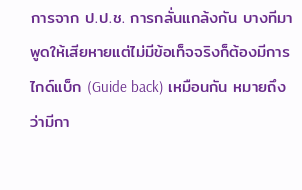การจาก ป.ป.ช. การกลั่นแกล้งกัน บางทีมาพูดให้เสียหายแต่ไม่มีข้อเท็จจริงก็ต้องมีการไกด์แบ็ก (Guide back) เหมือนกัน หมายถึงว่ามีกา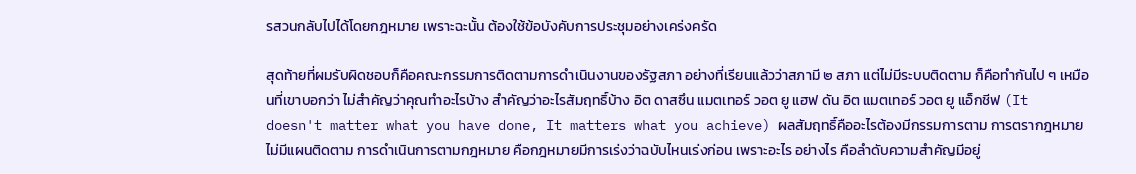รสวนกลับไปได้โดยกฎหมาย เพราะฉะนั้น ต้องใช้ข้อบังคับการประชุมอย่างเคร่งครัด

สุดท้ายที่ผมรับผิดชอบก็คือคณะกรรมการติดตามการดำเนินงานของรัฐสภา อย่างที่เรียนแล้วว่าสภามี ๒ สภา แต่ไม่มีระบบติดตาม ก็คือทำกันไป ๆ เหมือนที่เขาบอกว่า ไม่สำคัญว่าคุณทำอะไรบ้าง สำคัญว่าอะไรสัมฤทธิ์บ้าง อิต ดาสซึน แมตเทอร์ วอต ยู แฮฟ ดัน อิต แมตเทอร์ วอต ยู แอ็กชีฟ (It doesn't matter what you have done, It matters what you achieve) ผลสัมฤทธิ์คืออะไรต้องมีกรรมการตาม การตรากฎหมายไม่มีแผนติดตาม การดำเนินการตามกฎหมาย คือกฎหมายมีการเร่งว่าฉบับไหนเร่งก่อน เพราะอะไร อย่างไร คือลำดับความสำคัญมีอยู่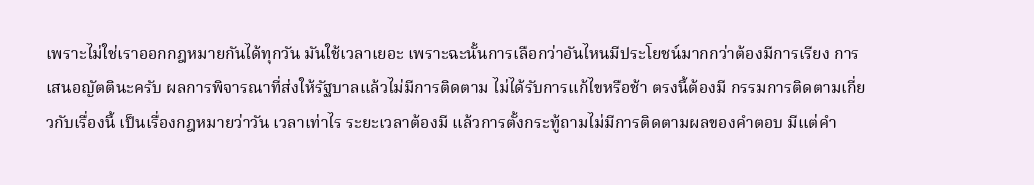เพราะไม่ใช่เราออกกฎหมายกันได้ทุกวัน มันใช้เวลาเยอะ เพราะฉะนั้นการเลือกว่าอันไหนมีประโยชน์มากกว่าต้องมีการเรียง การเสนอญัตตินะครับ ผลการพิจารณาที่ส่งให้รัฐบาลแล้วไม่มีการติดตาม ไม่ได้รับการแก้ไขหรือช้า ตรงนี้ต้องมี กรรมการติดตามเกี่ยวกับเรื่องนี้ เป็นเรื่องกฎหมายว่าวัน เวลาเท่าไร ระยะเวลาต้องมี แล้วการตั้งกระทู้ถามไม่มีการติดตามผลของคำตอบ มีแต่คำ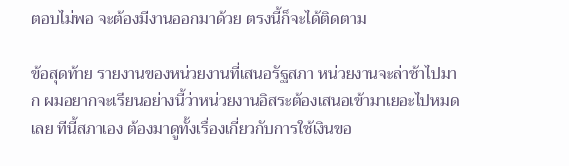ตอบไม่พอ จะต้องมีงานออกมาด้วย ตรงนี้ก็จะได้ติดตาม

ข้อสุดท้าย รายงานของหน่วยงานที่เสนอรัฐสภา หน่วยงานจะล่าช้าไปมาก ผมอยากจะเรียนอย่างนี้ว่าหน่วยงานอิสระต้องเสนอเข้ามาเยอะไปหมดเลย ทีนี้สภาเอง ต้องมาดูทั้งเรื่องเกี่ยวกับการใช้เงินขอ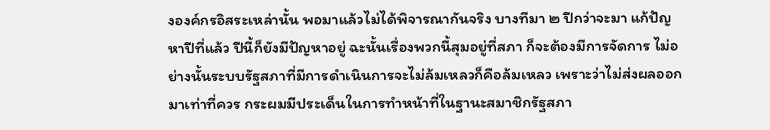งองค์กรอิสระเหล่านั้น พอมาแล้วไม่ได้พิจารณากันจริง บางทีมา ๒ ปีกว่าจะมา แก้ปัญหาปีที่แล้ว ปีนี้ก็ยังมีปัญหาอยู่ ฉะนั้นเรื่องพวกนี้สุมอยู่ที่สภา ก็จะต้องมีการจัดการ ไม่อย่างนั้นระบบรัฐสภาที่มีการดำเนินการจะไม่ล้มเหลวก็คือล้มเหลว เพราะว่าไม่ส่งผลออกมาเท่าที่ควร กระผมมีประเด็นในการทำหน้าที่ในฐานะสมาชิกรัฐสภา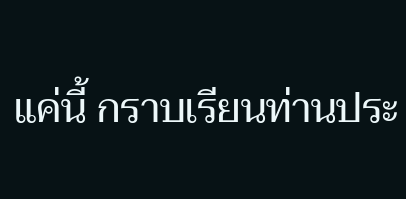แค่นี้ กราบเรียนท่านประ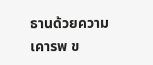ธานด้วยความเคารพ ข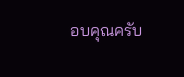อบคุณครับ